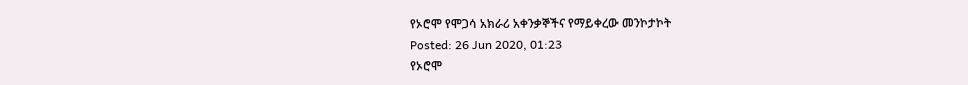የኦሮሞ የሞጋሳ አክራሪ አቀንቃኞችና የማይቀረው መንኮታኮት
Posted: 26 Jun 2020, 01:23
የኦሮሞ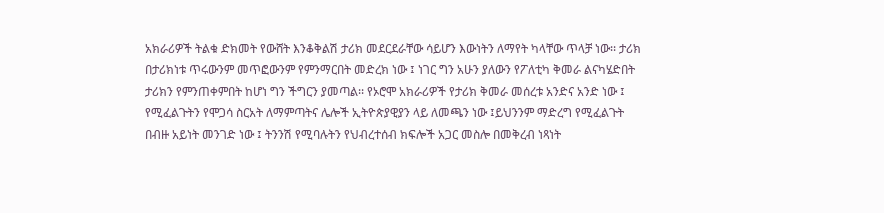አክራሪዎች ትልቁ ድክመት የውሸት እንቆቅልሽ ታሪክ መደርደራቸው ሳይሆን እውነትን ለማየት ካላቸው ጥላቻ ነው፡፡ ታሪክ በታሪክነቱ ጥሩውንም መጥፎውንም የምንማርበት መድረክ ነው ፤ ነገር ግን አሁን ያለውን የፖለቲካ ቅመራ ልናካሄድበት ታሪክን የምንጠቀምበት ከሆነ ግን ችግርን ያመጣል፡፡ የኦሮሞ አክራሪዎች የታሪክ ቅመራ መሰረቱ አንድና አንድ ነው ፤ የሚፈልጉትን የሞጋሳ ስርአት ለማምጣትና ሌሎች ኢትዮጵያዊያን ላይ ለመጫን ነው ፤ይህንንም ማድረግ የሚፈልጉት በብዙ አይነት መንገድ ነው ፤ ትንንሽ የሚባሉትን የህብረተሰብ ክፍሎች አጋር መስሎ በመቅረብ ነጻነት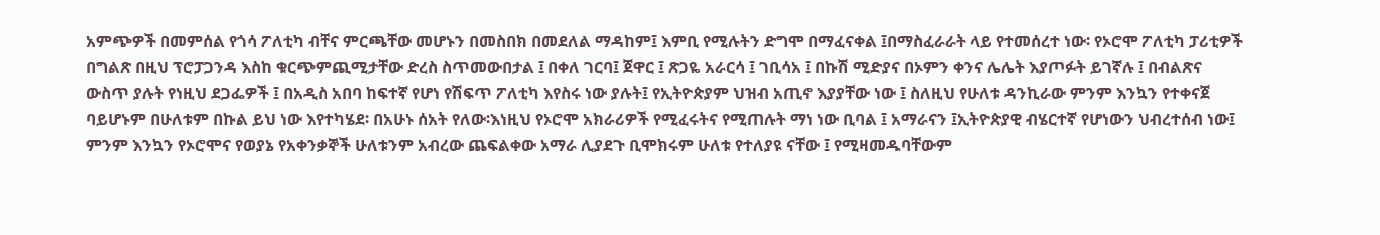አምጭዎች በመምሰል የጎሳ ፖለቲካ ብቸና ምርጫቸው መሆኑን በመስበክ በመደለል ማዳከም፤ እምቢ የሚሉትን ድግሞ በማፈናቀል ፤በማስፈራራት ላይ የተመሰረተ ነው፡ የኦሮሞ ፖለቲካ ፓሪቲዎች በግልጽ በዚህ ፕሮፓጋንዳ እስከ ቁርጭምጪሚታቸው ድረስ ስጥመውበታል ፤ በቀለ ገርባ፤ ጀዋር ፤ ጽጋዬ አራርሳ ፤ ገቢሳአ ፤ በኩሽ ሚድያና በኦምን ቀንና ሌሌት እያጦፉት ይገኛሉ ፤ በብልጽና ውስጥ ያሉት የነዚህ ደጋፌዎች ፤ በአዲስ አበባ ከፍተኛ የሆነ የሽፍጥ ፖለቲካ እየስሩ ነው ያሉት፤ የኢትዮጵያም ህዝብ አጢኖ እያያቸው ነው ፤ ስለዚህ የሁለቱ ዳንኪራው ምንም እንኳን የተቀናጀ ባይሆኑም በሁለቱም በኩል ይህ ነው እየተካሄደ፡ በአሁኑ ሰአት የለው፡እነዚህ የኦሮሞ አክራሪዎች የሚፈሩትና የሚጠሉት ማነ ነው ቢባል ፤ አማራናን ፤ኢትዮጵያዊ ብሄርተኛ የሆነውን ህብረተሰብ ነው፤ ምንም እንኳን የኦሮሞና የወያኔ የአቀንቃኞች ሁለቱንም አብረው ጨፍልቀው አማራ ሊያደጉ ቢሞክሩም ሁለቱ የተለያዩ ናቸው ፤ የሚዛመዱባቸውም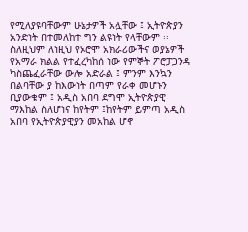የሚለያዩባቸውም ሁኔታዎች አሏቸው ፤ ኢትዮጵያን አንድነት በተመለከተ ግን ልዩነት የላቸውም ፡፡ ስለዚህም ለነዚህ የኦሮሞ አክራሪውችና ወያኔዎች የአማራ ክልል የተፈረካከሰ ነው የምኞት ፖሮፓጋንዳ ካስጨፈራቸው ውሎ አድራል ፤ ምንም እንኳን በልባቸው ያ ከእውነት በጣም የራቀ መሆኑን ቢያውቁም ፤ አዲስ አበባ ደግሞ ኢትዮጵያዊ ማእከል ስለሆነና ከየትም ፤ከየትም ይምጣ አዲስ አበባ የኢትዮጵያዊያን መአከል ሆኖ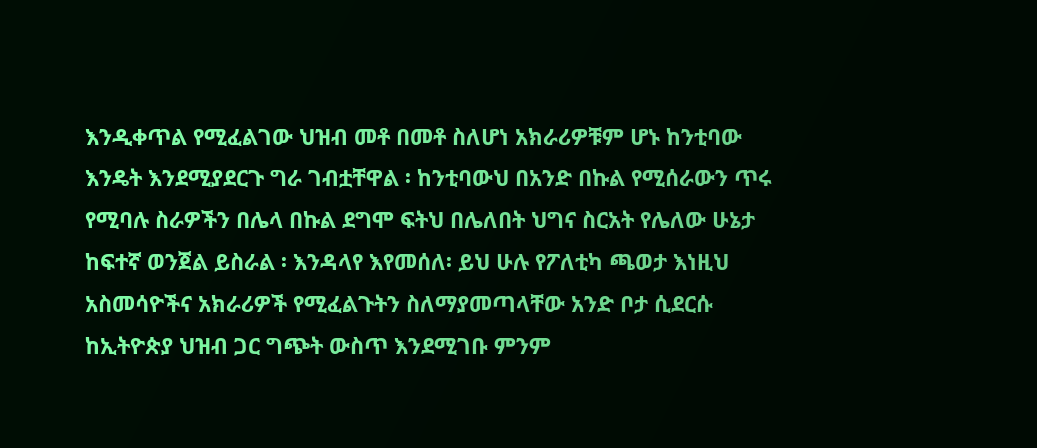እንዲቀጥል የሚፈልገው ህዝብ መቶ በመቶ ስለሆነ አክራሪዎቹም ሆኑ ከንቲባው እንዴት እንደሚያደርጉ ግራ ገብቷቸዋል ፡ ከንቲባውህ በአንድ በኩል የሚሰራውን ጥሩ የሚባሉ ስራዎችን በሌላ በኩል ደግሞ ፍትህ በሌለበት ህግና ስርአት የሌለው ሁኔታ ከፍተኛ ወንጀል ይስራል ፡ እንዳላየ እየመሰለ፡ ይህ ሁሉ የፖለቲካ ጫወታ እነዚህ አስመሳዮችና አክራሪዎች የሚፈልጉትን ስለማያመጣላቸው አንድ ቦታ ሲደርሱ ከኢትዮጵያ ህዝብ ጋር ግጭት ውስጥ እንደሚገቡ ምንም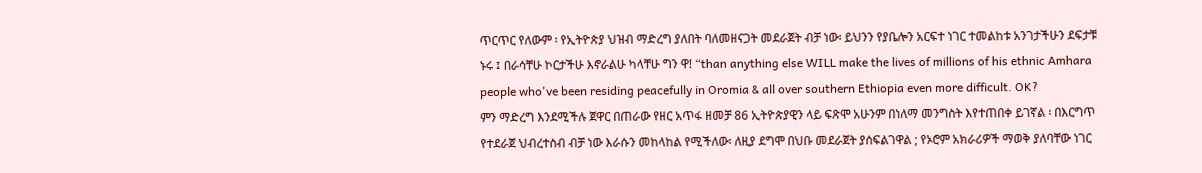ጥርጥር የለውም ፡ የኢትዮጵያ ህዝብ ማድረግ ያለበት ባለመዘናጋት መደራጀት ብቻ ነው፡ ይህንን የያቤሎን አርፍተ ነገር ተመልከቱ አንገታችሁን ደፍታቹ ኑሩ ፤ በራሳቸሁ ኮርታችሁ እኖራልሁ ካላቸሁ ግን ዋ! “than anything else WILL make the lives of millions of his ethnic Amhara people who've been residing peacefully in Oromia & all over southern Ethiopia even more difficult. OK?
ምን ማድረግ እንደሚችሉ ጀዋር በጠራው የዘር አጥፋ ዘመቻ 86 ኢትዮጵያዊን ላይ ፍጽሞ አሁንም በነለማ መንግስት እየተጠበቀ ይገኛል ፡ በእርግጥ የተደራጀ ህብረተስብ ብቻ ነው እራሱን መከላከል የሚችለው፡ ለዚያ ደግሞ በህቡ መደራጀት ያሰፍልገዋል ; የኦሮም አክራሪዎች ማወቅ ያለባቸው ነገር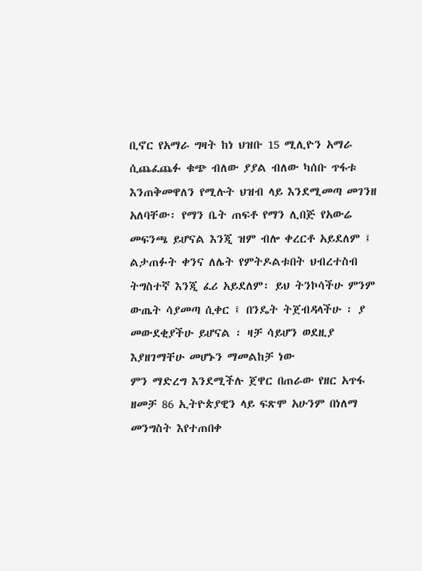ቢኖር የአማራ ግዛት ከነ ህዝቡ 15 ሚሊዮን አማራ ሲጨፈጨፉ ቁጭ ብለው ያያል ብለው ካሰቡ ጥፋቱ እንጠቅመዋለን የሚሉት ህዝብ ላይ እንደሚመጣ መገንዘ አለባቸው፡ የማን ቤት ጠፍቶ የማን ሊበጅ የአውሬ መፍንጫ ይሆናል እንጂ ዝም ብሎ ቀረርቶ አይደለም ፤ ልታጠፉት ቀንና ለሌት የምትዶልቱበት ህብረተስብ ትግስተኛ እንጂ ፈሪ አይደለም፡ ይህ ትንኮሳችሁ ምንም ውጤት ሳያመጣ ሲቀር ፤ በንዴት ትጀብዳላችሁ ፡ ያ መውደቂያችሁ ይሆናል ፡ ዛቻ ሳይሆን ወደዚያ እያዘገማቸሁ መሆኑን ማመልከቻ ነው
ምን ማድረግ እንደሚችሉ ጀዋር በጠራው የዘር አጥፋ ዘመቻ 86 ኢትዮጵያዊን ላይ ፍጽሞ አሁንም በነለማ መንግስት እየተጠበቀ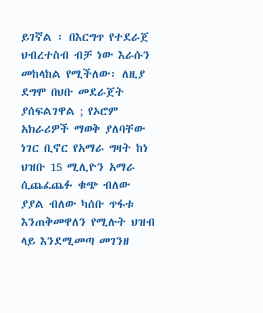ይገኛል ፡ በእርግጥ የተደራጀ ህብረተስብ ብቻ ነው እራሱን መከላከል የሚችለው፡ ለዚያ ደግሞ በህቡ መደራጀት ያሰፍልገዋል ; የኦሮም አክራሪዎች ማወቅ ያለባቸው ነገር ቢኖር የአማራ ግዛት ከነ ህዝቡ 15 ሚሊዮን አማራ ሲጨፈጨፉ ቁጭ ብለው ያያል ብለው ካሰቡ ጥፋቱ እንጠቅመዋለን የሚሉት ህዝብ ላይ እንደሚመጣ መገንዘ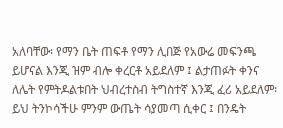አለባቸው፡ የማን ቤት ጠፍቶ የማን ሊበጅ የአውሬ መፍንጫ ይሆናል እንጂ ዝም ብሎ ቀረርቶ አይደለም ፤ ልታጠፉት ቀንና ለሌት የምትዶልቱበት ህብረተስብ ትግስተኛ እንጂ ፈሪ አይደለም፡ ይህ ትንኮሳችሁ ምንም ውጤት ሳያመጣ ሲቀር ፤ በንዴት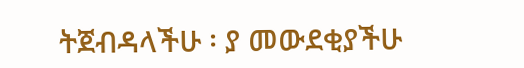ትጀብዳላችሁ ፡ ያ መውደቂያችሁ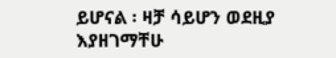ይሆናል ፡ ዛቻ ሳይሆን ወደዚያ እያዘገማቸሁ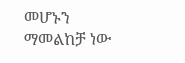መሆኑን ማመልከቻ ነው